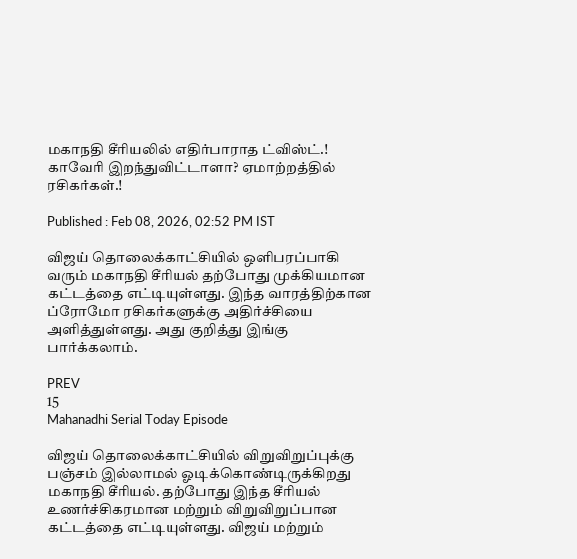மகாநதி சீரியலில் எதிர்பாராத ட்விஸ்ட்.! காவேரி இறந்துவிட்டாளா? ஏமாற்றத்தில் ரசிகர்கள்.!

Published : Feb 08, 2026, 02:52 PM IST

விஜய் தொலைக்காட்சியில் ஒளிபரப்பாகி வரும் மகாநதி சீரியல் தற்போது முக்கியமான கட்டத்தை எட்டியுள்ளது. இந்த வாரத்திற்கான ப்ரோமோ ரசிகர்களுக்கு அதிர்ச்சியை அளித்துள்ளது. அது குறித்து இங்கு பார்க்கலாம்.

PREV
15
Mahanadhi Serial Today Episode

விஜய் தொலைக்காட்சியில் விறுவிறுப்புக்கு பஞ்சம் இல்லாமல் ஓடிக்கொண்டிருக்கிறது மகாநதி சீரியல். தற்போது இந்த சீரியல் உணர்ச்சிகரமான மற்றும் விறுவிறுப்பான கட்டத்தை எட்டியுள்ளது. விஜய் மற்றும்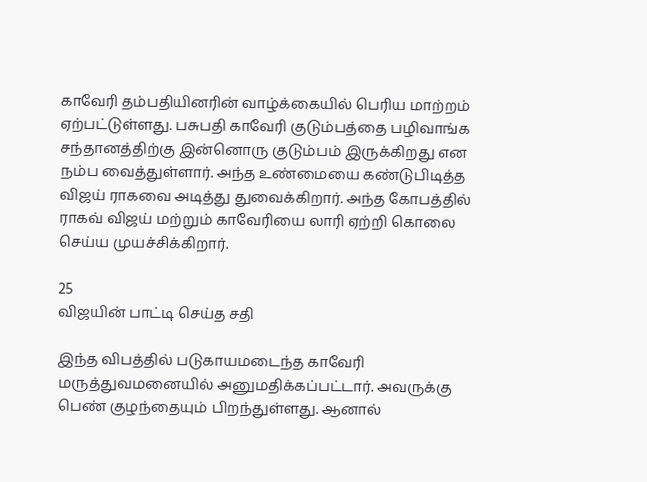காவேரி தம்பதியினரின் வாழ்க்கையில் பெரிய மாற்றம் ஏற்பட்டுள்ளது. பசுபதி காவேரி குடும்பத்தை பழிவாங்க சந்தானத்திற்கு இன்னொரு குடும்பம் இருக்கிறது என நம்ப வைத்துள்ளார். அந்த உண்மையை கண்டுபிடித்த விஜய் ராகவை அடித்து துவைக்கிறார். அந்த கோபத்தில் ராகவ் விஜய் மற்றும் காவேரியை லாரி ஏற்றி கொலை செய்ய முயச்சிக்கிறார்.

25
விஜயின் பாட்டி செய்த சதி

இந்த விபத்தில் படுகாயமடைந்த காவேரி மருத்துவமனையில் அனுமதிக்கப்பட்டார். அவருக்கு பெண் குழந்தையும் பிறந்துள்ளது. ஆனால்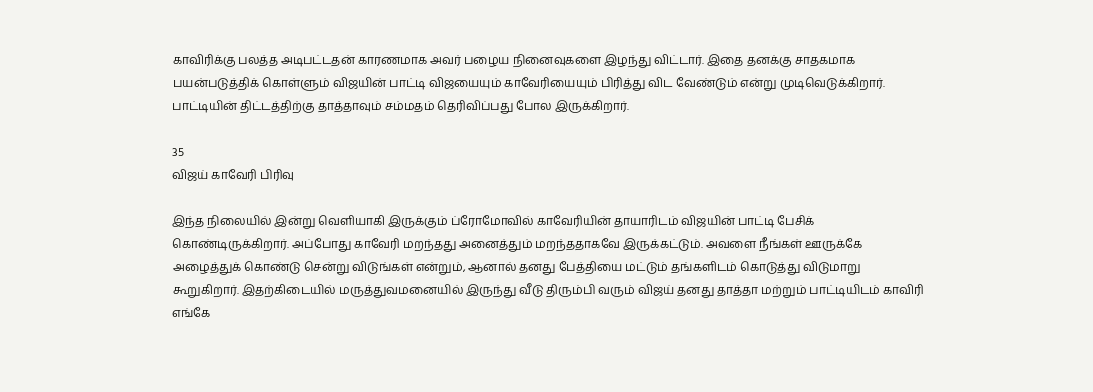காவிரிக்கு பலத்த அடிபட்டதன் காரணமாக அவர் பழைய நினைவுகளை இழந்து விட்டார். இதை தனக்கு சாதகமாக பயன்படுத்திக் கொள்ளும் விஜயின் பாட்டி விஜயையும் காவேரியையும் பிரித்து விட வேண்டும் என்று முடிவெடுக்கிறார். பாட்டியின் திட்டத்திற்கு தாத்தாவும் சம்மதம் தெரிவிப்பது போல இருக்கிறார்.

35
விஜய் காவேரி பிரிவு

இந்த நிலையில் இன்று வெளியாகி இருக்கும் ப்ரோமோவில் காவேரியின் தாயாரிடம் விஜயின் பாட்டி பேசிக் கொண்டிருக்கிறார். அப்போது காவேரி மறந்தது அனைத்தும் மறந்ததாகவே இருக்கட்டும். அவளை நீங்கள் ஊருக்கே அழைத்துக் கொண்டு சென்று விடுங்கள் என்றும், ஆனால் தனது பேத்தியை மட்டும் தங்களிடம் கொடுத்து விடுமாறு கூறுகிறார். இதற்கிடையில் மருத்துவமனையில் இருந்து வீடு திரும்பி வரும் விஜய் தனது தாத்தா மற்றும் பாட்டியிடம் காவிரி எங்கே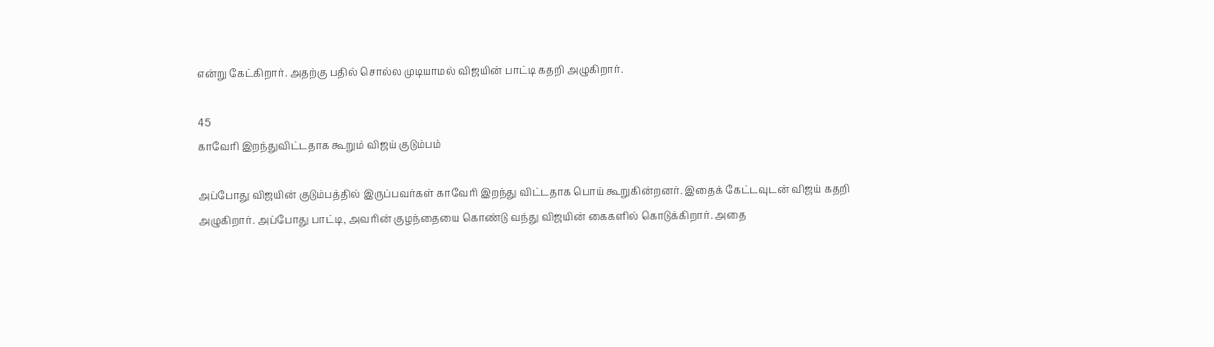என்று கேட்கிறார். அதற்கு பதில் சொல்ல முடியாமல் விஜயின் பாட்டி கதறி அழுகிறார்.

45
காவேரி இறந்துவிட்டதாக கூறும் விஜய் குடும்பம்

அப்போது விஜயின் குடும்பத்தில் இருப்பவர்கள் காவேரி இறந்து விட்டதாக பொய் கூறுகின்றனர். இதைக் கேட்டவுடன் விஜய் கதறி அழுகிறார். அப்போது பாட்டி, அவரின் குழந்தையை கொண்டு வந்து விஜயின் கைகளில் கொடுக்கிறார். அதை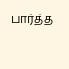பார்த்த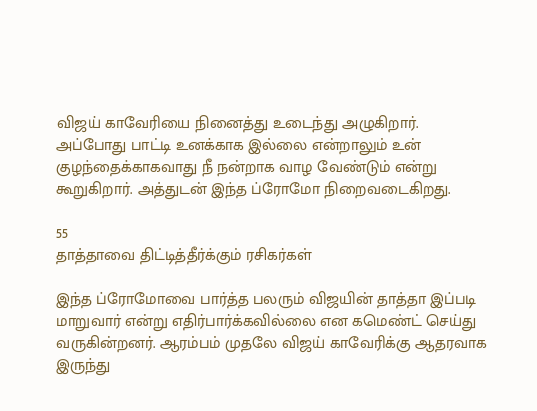விஜய் காவேரியை நினைத்து உடைந்து அழுகிறார். அப்போது பாட்டி உனக்காக இல்லை என்றாலும் உன் குழந்தைக்காகவாது நீ நன்றாக வாழ வேண்டும் என்று கூறுகிறார். அத்துடன் இந்த ப்ரோமோ நிறைவடைகிறது.

55
தாத்தாவை திட்டித்தீர்க்கும் ரசிகர்கள்

இந்த ப்ரோமோவை பார்த்த பலரும் விஜயின் தாத்தா இப்படி மாறுவார் என்று எதிர்பார்க்கவில்லை என கமெண்ட் செய்து வருகின்றனர். ஆரம்பம் முதலே விஜய் காவேரிக்கு ஆதரவாக இருந்து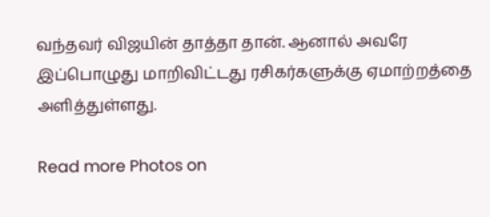வந்தவர் விஜயின் தாத்தா தான். ஆனால் அவரே இப்பொழுது மாறிவிட்டது ரசிகர்களுக்கு ஏமாற்றத்தை அளித்துள்ளது.

Read more Photos on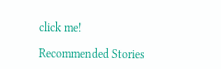click me!

Recommended Stories